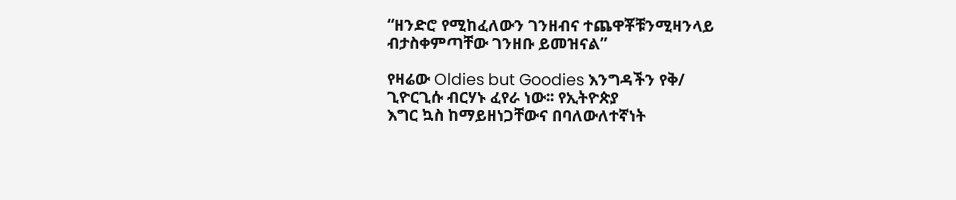“ዘንድሮ የሚከፈለውን ገንዘብና ተጨዋቾቹንሚዛንላይ ብታስቀምጣቸው ገንዘቡ ይመዝናል”

የዛሬው Oldies but Goodies እንግዳችን የቅ/
ጊዮርጊሱ ብርሃኑ ፈየራ ነው፡፡ የኢትዮጵያ
እግር ኳስ ከማይዘነጋቸውና በባለውለተኛነት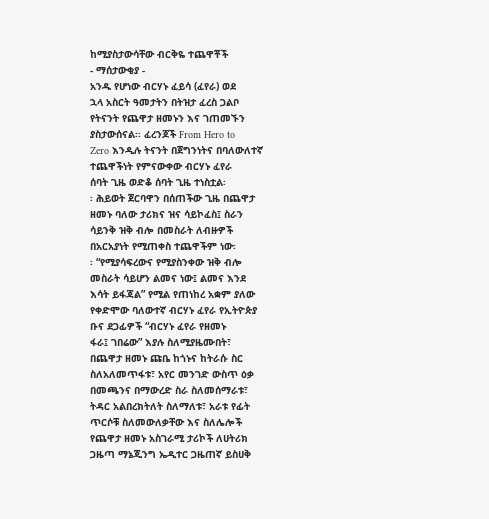ከሚያስታውሳቸው ብርቅዬ ተጨዋቾች
- ማሰታውቂያ -
አንዱ የሆነው ብርሃኑ ፈይሳ (ፈየራ) ወደ
ኋላ አስርት ዓመታትን በትዝታ ፈረስ ጋልቦ
የትናንት የጨዋታ ዘመኑን እና ገጠመኙን
ያስታውሰናል፡፡ ፈረንጆች From Hero to
Zero እንዲሉ ትናንት በጀግንነትና በባለውለተኛ
ተጨዋችነት የምናውቀው ብርሃኑ ፈየራ
ሰባት ጊዜ ወድቆ ሰባት ጊዜ ተነስቷል፡
፡ ሕይወት ጀርባዋን በሰጠችው ጊዜ በጨዋታ
ዘመኑ ባለው ታሪክና ዝና ሳይኮፈስ፤ ስራን
ሳይንቅ ዝቅ ብሎ በመስራት ለብዙዎች
በአርአያነት የሚጠቀስ ተጨዋችም ነው፡
፡ “የሚያሳፍረውና የሚያስንቀው ዝቅ ብሎ
መስራት ሳይሆን ልመና ነው፤ ልመና እንደ
እሳት ይፋጃል” የሚል የጠነከረ አቋም ያለው
የቀድሞው ባለውተኛ ብርሃኑ ፈየራ የኢትዮጵያ
ቡና ደጋፊዎች “ብርሃኑ ፈየራ የዘመኑ
ፋራ፤ ገበሬው” እያሉ ስለሚያዜሙበት፣
በጨዋታ ዘመኑ ጩቤ ከጎኑና ከትራሱ ስር
ስለአለመጥፋቱ፣ አየር መንገድ ውስጥ ዕቃ
በመጫንና በማውረድ ስራ ስለመሰማራቱ፣
ትዳር አልበረክትለት ስለማለቱ፣ አራቱ የፊት
ጥርሶቹ ስለመውለቃቸው እና ስለሌሎች
የጨዋታ ዘመኑ አስገራሚ ታሪኮች ለሀትሪክ
ጋዜጣ ማኔጂንግ ኤዲተር ጋዜጠኛ ይስሀቅ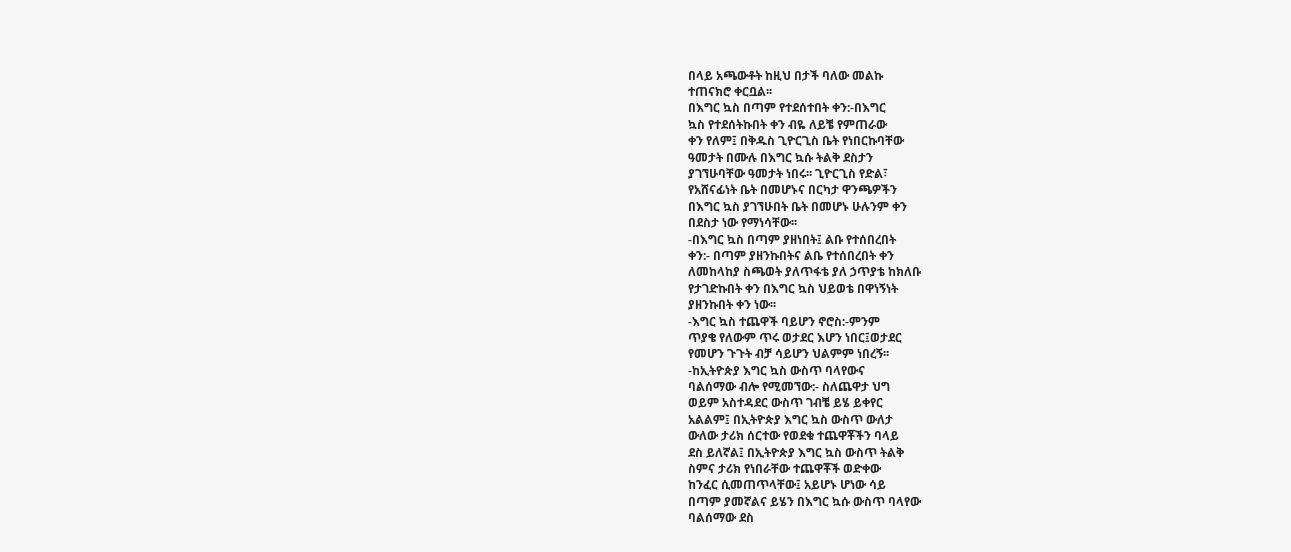በላይ አጫውቶት ከዚህ በታች ባለው መልኩ
ተጠናክሮ ቀርቧል፡፡
በእግር ኳስ በጣም የተደሰተበት ቀን:-በእግር
ኳስ የተደሰትኩበት ቀን ብዬ ለይቼ የምጠራው
ቀን የለም፤ በቅዱስ ጊዮርጊስ ቤት የነበርኩባቸው
ዓመታት በሙሉ በእግር ኳሱ ትልቅ ደስታን
ያገኘሁባቸው ዓመታት ነበሩ፡፡ ጊዮርጊስ የድል፣
የአሸናፊነት ቤት በመሆኑና በርካታ ዋንጫዎችን
በእግር ኳስ ያገኘሁበት ቤት በመሆኑ ሁሉንም ቀን
በደስታ ነው የማነሳቸው፡፡
-በእግር ኳስ በጣም ያዘነበት፤ ልቡ የተሰበረበት
ቀን:- በጣም ያዘንኩበትና ልቤ የተሰበረበት ቀን
ለመከላከያ ስጫወት ያለጥፋቴ ያለ ኃጥያቴ ከክለቡ
የታገድኩበት ቀን በእግር ኳስ ህይወቴ በዋነኝነት
ያዘንኩበት ቀን ነው፡፡
-እግር ኳስ ተጨዋች ባይሆን ኖሮስ:-ምንም
ጥያቄ የለውም ጥሩ ወታደር እሆን ነበር፤ወታደር
የመሆን ጉጉት ብቻ ሳይሆን ህልምም ነበረኝ፡፡
-ከኢትዮጵያ እግር ኳስ ውስጥ ባላየውና
ባልሰማው ብሎ የሚመኘው:- ስለጨዋታ ህግ
ወይም አስተዳደር ውስጥ ገብቼ ይሄ ይቀየር
አልልም፤ በኢትዮጵያ እግር ኳስ ውስጥ ውለታ
ውለው ታሪክ ሰርተው የወደቁ ተጨዋቾችን ባላይ
ደስ ይለኛል፤ በኢትዮጵያ እግር ኳስ ውስጥ ትልቅ
ስምና ታሪክ የነበራቸው ተጨዋቾች ወድቀው
ከንፈር ሲመጠጥላቸው፤ አይሆኑ ሆነው ሳይ
በጣም ያመኛልና ይሄን በእግር ኳሱ ውስጥ ባላየው
ባልሰማው ደስ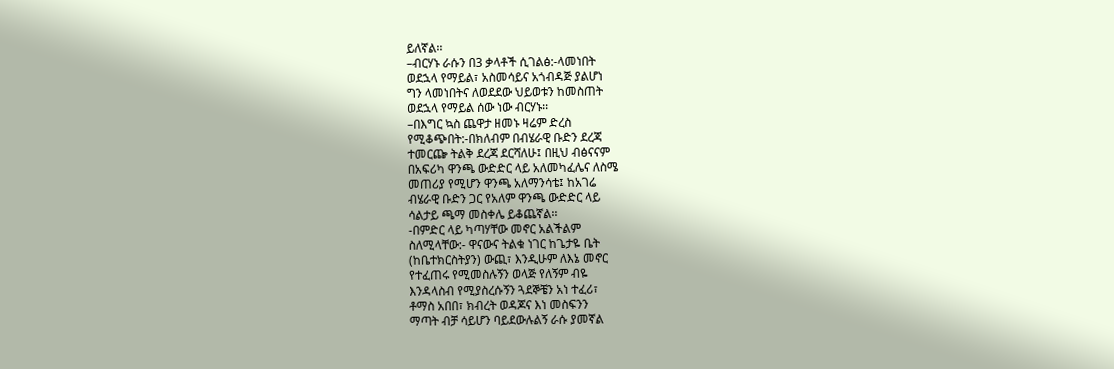ይለኛል፡፡
–ብርሃኑ ራሱን በ3 ቃላቶች ሲገልፅ:-ላመነበት
ወደኋላ የማይል፣ አስመሳይና አጎብዳጅ ያልሆነ
ግን ላመነበትና ለወደደው ህይወቱን ከመስጠት
ወደኋላ የማይል ሰው ነው ብርሃኑ፡፡
–በእግር ኳስ ጨዋታ ዘመኑ ዛሬም ድረስ
የሚቆጭበት:-በክለብም በብሄራዊ ቡድን ደረጃ
ተመርጬ ትልቅ ደረጃ ደርሻለሁ፤ በዚህ ብፅናናም
በአፍሪካ ዋንጫ ውድድር ላይ አለመካፈሌና ለስሜ
መጠሪያ የሚሆን ዋንጫ አለማንሳቴ፤ ከአገሬ
ብሄራዊ ቡድን ጋር የአለም ዋንጫ ውድድር ላይ
ሳልታይ ጫማ መስቀሌ ይቆጨኛል፡፡
-በምድር ላይ ካጣሃቸው መኖር አልችልም
ስለሚላቸው:- ዋናውና ትልቁ ነገር ከጌታዬ ቤት
(ከቤተክርስትያን) ውጪ፣ እንዲሁም ለእኔ መኖር
የተፈጠሩ የሚመስሉኝን ወላጅ የለኝም ብዬ
እንዳላስብ የሚያስረሱኝን ጓደኞቼን አነ ተፈሪ፣
ቶማስ አበበ፣ ክብረት ወዳጆና እነ መስፍንን
ማጣት ብቻ ሳይሆን ባይደውሉልኝ ራሱ ያመኛል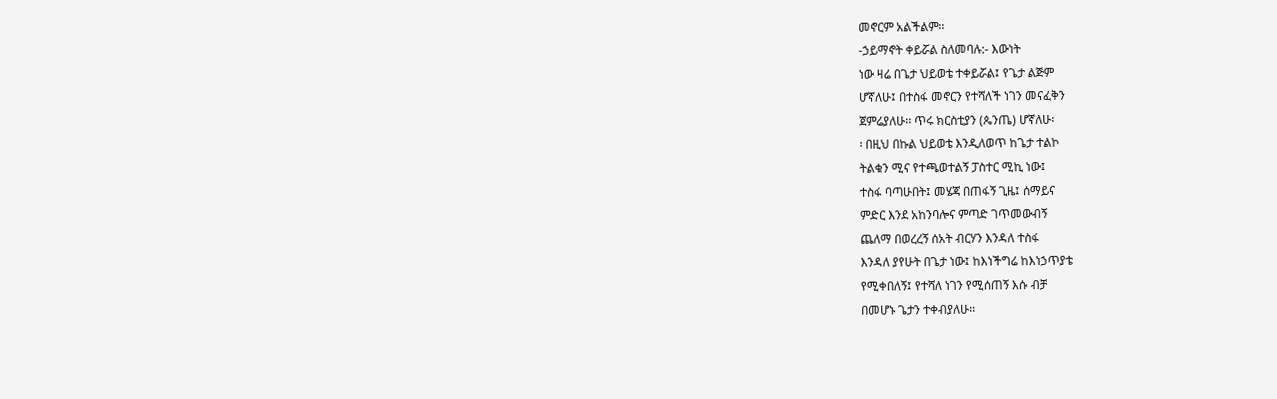መኖርም አልችልም፡፡
-ኃይማኖት ቀይሯል ስለመባሉ:- እውነት
ነው ዛሬ በጌታ ህይወቴ ተቀይሯል፤ የጌታ ልጅም
ሆኛለሁ፤ በተስፋ መኖርን የተሻለች ነገን መናፈቅን
ጀምሬያለሁ፡፡ ጥሩ ክርስቲያን (ጴንጤ) ሆኛለሁ፡
፡ በዚህ በኩል ህይወቴ እንዲለወጥ ከጌታ ተልኮ
ትልቁን ሚና የተጫወተልኝ ፓስተር ሚኪ ነው፤
ተስፋ ባጣሁበት፤ መሄጃ በጠፋኝ ጊዜ፤ ሰማይና
ምድር እንደ አከንባሎና ምጣድ ገጥመውብኝ
ጨለማ በወረረኝ ሰአት ብርሃን እንዳለ ተስፋ
እንዳለ ያየሁት በጌታ ነው፤ ከእነችግሬ ከእነኃጥያቴ
የሚቀበለኝ፤ የተሻለ ነገን የሚሰጠኝ እሱ ብቻ
በመሆኑ ጌታን ተቀብያለሁ፡፡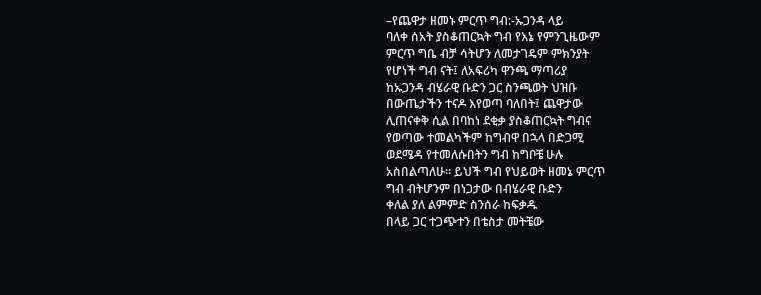–የጨዋታ ዘመኑ ምርጥ ግብ:-ኡጋንዳ ላይ
ባለቀ ሰአት ያስቆጠርኳት ግብ የእኔ የምንጊዜውም
ምርጥ ግቤ ብቻ ሳትሆን ለመታገዴም ምክንያት
የሆነች ግብ ናት፤ ለአፍሪካ ዋንጫ ማጣሪያ
ከኡጋንዳ ብሄራዊ ቡድን ጋር ስንጫወት ህዝቡ
በውጤታችን ተናዶ እየወጣ ባለበት፤ ጨዋታው
ሊጠናቀቅ ሲል በባከነ ደቂቃ ያስቆጠርኳት ግብና
የወጣው ተመልካችም ከግብዋ በኋላ በድጋሚ
ወደሜዳ የተመለሱበትን ግብ ከግቦቼ ሁሉ
አስበልጣለሁ፡፡ ይህች ግብ የህይወት ዘመኔ ምርጥ
ግብ ብትሆንም በነጋታው በብሄራዊ ቡድን
ቀለል ያለ ልምምድ ስንሰራ ከፍቃዱ
በላይ ጋር ተጋጭተን በቴስታ መትቼው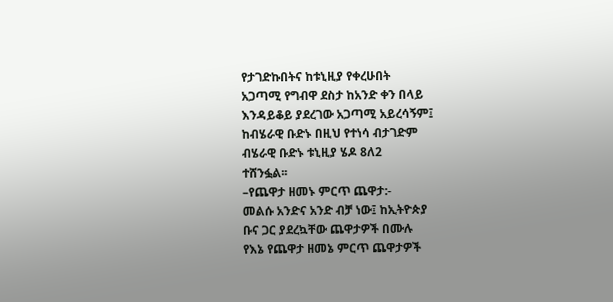የታገድኩበትና ከቱኒዚያ የቀረሁበት
አጋጣሚ የግብዋ ደስታ ከአንድ ቀን በላይ
እንዳይቆይ ያደረገው አጋጣሚ አይረሳኝም፤
ከብሄራዊ ቡድኑ በዚህ የተነሳ ብታገድም
ብሄራዊ ቡድኑ ቱኒዚያ ሄዶ 8ለ2
ተሸንፏል፡፡
–የጨዋታ ዘመኑ ምርጥ ጨዋታ:-
መልሱ አንድና አንድ ብቻ ነው፤ ከኢትዮጵያ
ቡና ጋር ያደረኳቸው ጨዋታዎች በሙሉ
የእኔ የጨዋታ ዘመኔ ምርጥ ጨዋታዎች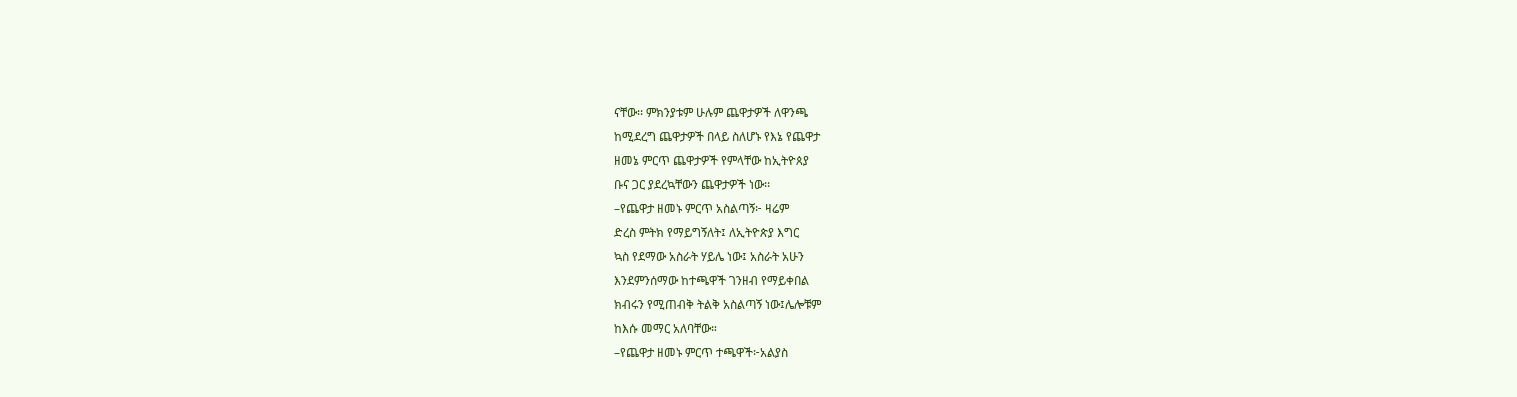ናቸው፡፡ ምክንያቱም ሁሉም ጨዋታዎች ለዋንጫ
ከሚደረግ ጨዋታዎች በላይ ስለሆኑ የእኔ የጨዋታ
ዘመኔ ምርጥ ጨዋታዎች የምላቸው ከኢትዮጰያ
ቡና ጋር ያደረኳቸውን ጨዋታዎች ነው፡፡
–የጨዋታ ዘመኑ ምርጥ አስልጣኝ፦ ዛሬም
ድረስ ምትክ የማይግኝለት፤ ለኢትዮጵያ እግር
ኳስ የደማው አስራት ሃይሌ ነው፤ አስራት አሁን
እንደምንሰማው ከተጫዋች ገንዘብ የማይቀበል
ክብሩን የሚጠብቅ ትልቅ አስልጣኝ ነው፤ሌሎቹም
ከእሱ መማር አለባቸው።
–የጨዋታ ዘመኑ ምርጥ ተጫዋች፦አልያስ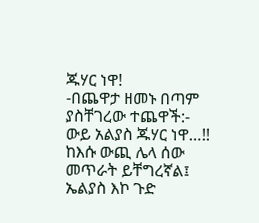ጁሃር ነዋ!
-በጨዋታ ዘመኑ በጣም ያስቸገረው ተጨዋች:-
ውይ አልያስ ጁሃር ነዋ…!! ከእሱ ውጪ ሌላ ሰው
መጥራት ይቸግረኛል፤ ኤልያስ እኮ ጉድ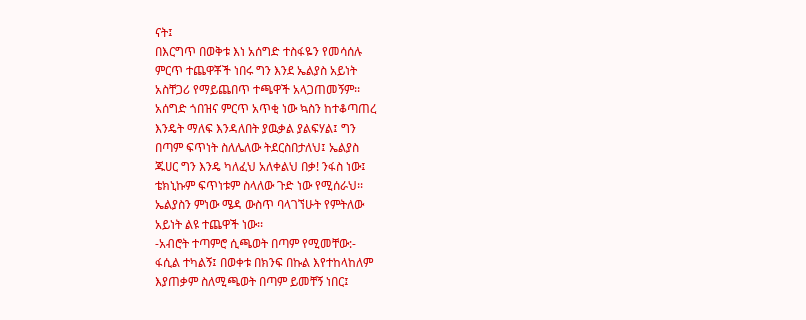ናት፤
በእርግጥ በወቅቱ እነ አሰግድ ተስፋዬን የመሳሰሉ
ምርጥ ተጨዋቾች ነበሩ ግን እንደ ኤልያስ አይነት
አስቸጋሪ የማይጨበጥ ተጫዋች አላጋጠመኝም፡፡
አሰግድ ጎበዝና ምርጥ አጥቂ ነው ኳስን ከተቆጣጠረ
እንዴት ማለፍ እንዳለበት ያዉቃል ያልፍሃል፤ ግን
በጣም ፍጥነት ስለሌለው ትደርስበታለህ፤ ኤልያስ
ጁሀር ግን እንዴ ካለፈህ አለቀልህ በቃ! ንፋስ ነው፤
ቴክኒኩም ፍጥነቱም ስላለው ጉድ ነው የሚሰራህ፡፡
ኤልያስን ምነው ሜዳ ውስጥ ባላገኘሁት የምትለው
አይነት ልዩ ተጨዋች ነው፡፡
-አብሮት ተጣምሮ ሲጫወት በጣም የሚመቸው:-
ፋሲል ተካልኝ፤ በወቀቱ በክንፍ በኩል እየተከላከለም
እያጠቃም ስለሚጫወት በጣም ይመቸኝ ነበር፤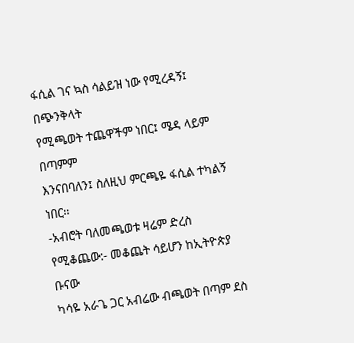ፋሲል ገና ኳስ ሳልይዝ ነው የሚረዳኝ፤ በጭንቅላት
የሚጫወት ተጨዋችም ነበር፤ ሜዳ ላይም በጣምም
እንናበባለን፤ ስለዚህ ምርጫዬ ፋሲል ተካልኝ ነበር፡፡
-አብሮት ባለመጫወቱ ዛሬም ድረስ
የሚቆጨው:- መቆጨት ሳይሆን ከኢትዮጵያ ቡናው
ካሳዬ አራጌ ጋር አብሬው ብጫወት በጣም ደስ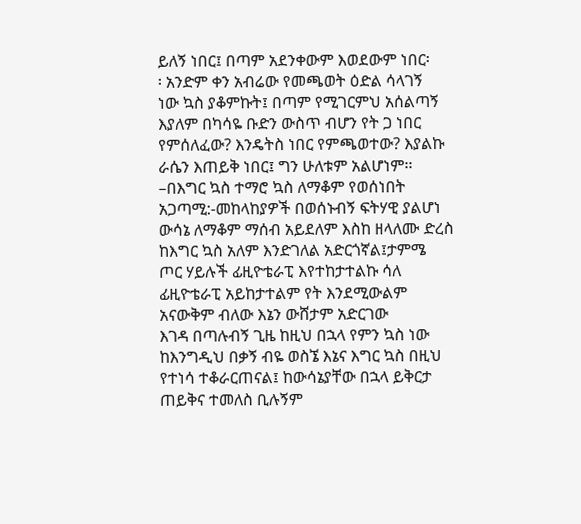ይለኝ ነበር፤ በጣም አደንቀውም እወደውም ነበር፡
፡ አንድም ቀን አብሬው የመጫወት ዕድል ሳላገኝ
ነው ኳስ ያቆምኩት፤ በጣም የሚገርምህ አሰልጣኝ
እያለም በካሳዬ ቡድን ውስጥ ብሆን የት ጋ ነበር
የምሰለፈው? እንዴትስ ነበር የምጫወተው? እያልኩ
ራሴን እጠይቅ ነበር፤ ግን ሁለቱም አልሆነም፡፡
–በእግር ኳስ ተማሮ ኳስ ለማቆም የወሰነበት
አጋጣሚ:-መከላከያዎች በወሰኑብኝ ፍትሃዊ ያልሆነ
ውሳኔ ለማቆም ማሰብ አይደለም እስከ ዘላለሙ ድረስ
ከእግር ኳስ አለም እንድገለል አድርጎኛል፤ታምሜ
ጦር ሃይሉች ፊዚዮቴራፒ እየተከታተልኩ ሳለ
ፊዚዮቴራፒ አይከታተልም የት እንደሚውልም
አናውቅም ብለው እኔን ውሸታም አድርገው
እገዳ በጣሉብኝ ጊዜ ከዚህ በኋላ የምን ኳስ ነው
ከእንግዲህ በቃኝ ብዬ ወስኜ እኔና እግር ኳስ በዚህ
የተነሳ ተቆራርጠናል፤ ከውሳኔያቸው በኋላ ይቅርታ
ጠይቅና ተመለስ ቢሉኝም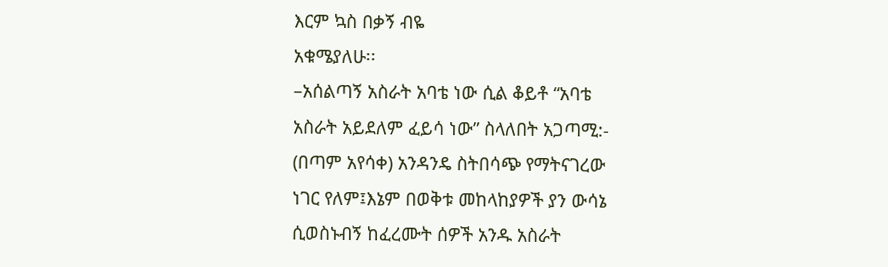እርም ኳስ በቃኝ ብዬ
አቁሜያለሁ፡፡
–አሰልጣኝ አስራት አባቴ ነው ሲል ቆይቶ “አባቴ
አስራት አይደለም ፈይሳ ነው” ስላለበት አጋጣሚ:-
(በጣም አየሳቀ) አንዳንዴ ስትበሳጭ የማትናገረው
ነገር የለም፤እኔም በወቅቱ መከላከያዎች ያን ውሳኔ
ሲወስኑብኝ ከፈረሙት ሰዎች አንዱ አስራት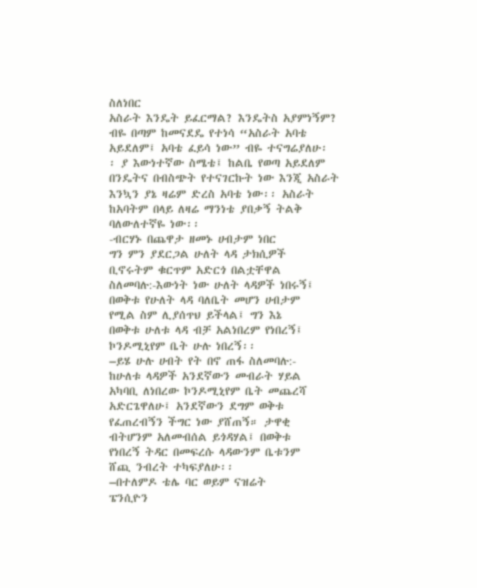ስለነበር
አስራት እንዴት ይፈርማል? እንዴትስ አያምነኝም?
ብዬ በጣም ከመናደዴ የተነሳ “አስራት አባቴ
አይደለም፤ አባቴ ፈይሳ ነው” ብዬ ተናግሬያለሁ፡
፡ ያ እውነተኛው ስሜቴ፤ ከልቤ የወጣ አይደለም
በንዴትና በብስጭት የተናገርኩት ነው እንጂ አስራት
እንኳን ያኔ ዛሬም ድረስ አባቴ ነው፡፡ አስራት
ከአባትም በላይ ለዛሬ ማንነቴ ያበቃኝ ትልቅ
ባለውለተኛዬ ነው፡፡
-ብርሃኑ በጨዋታ ዘመኑ ሀብታም ነበር
ግን ምን ያደርጋል ሁለት ላዳ ታክሲዎች
ቢኖሩትም ቁርጥም አድርጎ በልቷቸዋል
ስለመባሉ:-እውነት ነው ሁለት ላዳዎች ነበሩኝ፤
በወቅቱ የሁለት ላዳ ባለቤት መሆን ሀብታም
የሚል ስም ሊያሰጥህ ይችላል፤ ግን እኔ
በወቅቱ ሁለቱ ላዳ ብቻ አልነበረም የነበረኝ፤
ኮንዶሚኒየም ቤት ሁሉ ነበረኝ፡፡
–ይሄ ሁሉ ሀብት የት በኖ ጠፋ ስለመባሉ:-
ከሁለቱ ላዳዎች አንደኛውን መብራት ሃይል
አካባቢ ለነበረው ኮንዶሚኒየም ቤት መጨረሻ
አድርጌዋለሁ፤ አንደኛውን ደግም ወቅቱ
የፈጠረብኝን ችግር ነው ያሸጠኝ። ታዋቂ
ብትሆንም አለመብሰል ይጎዳሃል፤ በወቅቱ
የነበረኝ ትዳር በመፍረሱ ላዳውንም ቤቱንም
ሸጪ ንብረት ተካፍያለሁ፡፡
–በተለምዶ ቴሌ ባር ወይም ናዝሬት
ፔንሲዮን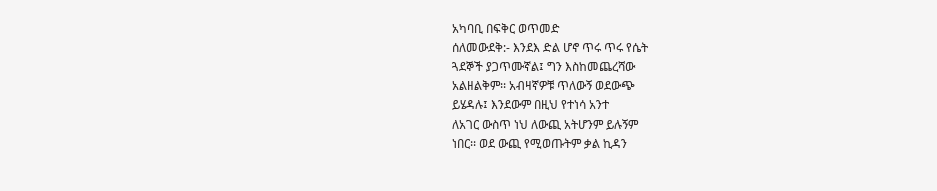አካባቢ በፍቅር ወጥመድ
ሰለመውደቅ:- እንደእ ድል ሆኖ ጥሩ ጥሩ የሴት
ጓደኞች ያጋጥሙኛል፤ ግን እስከመጨረሻው
አልዘልቅም፡፡ አብዛኛዎቹ ጥለውኝ ወደውጭ
ይሄዳሉ፤ እንደውም በዚህ የተነሳ አንተ
ለአገር ውስጥ ነህ ለውጪ አትሆንም ይሉኝም
ነበር፡፡ ወደ ውጪ የሚወጡትም ቃል ኪዳን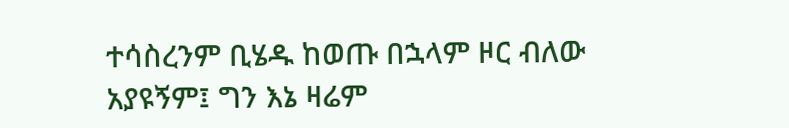ተሳስረንም ቢሄዱ ከወጡ በኋላም ዞር ብለው
አያዩኝም፤ ግን እኔ ዛሬም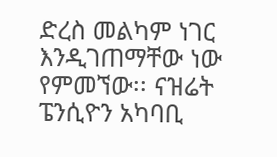ድረስ መልካም ነገር
እንዲገጠማቸው ነው የምመኘው፡፡ ናዝሬት
ፔንሲዮን አካባቢ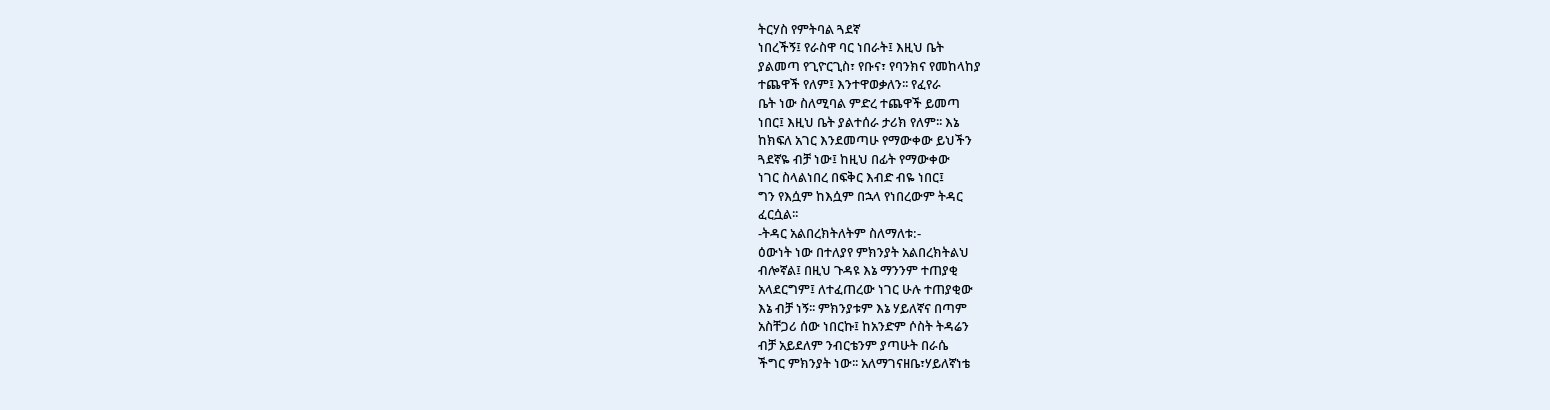ትርሃስ የምትባል ጓደኛ
ነበረችኝ፤ የራስዋ ባር ነበራት፤ እዚህ ቤት
ያልመጣ የጊዮርጊስ፣ የቡና፣ የባንክና የመከላከያ
ተጨዋች የለም፤ እንተዋወቃለን፡፡ የፈየራ
ቤት ነው ስለሚባል ምድረ ተጨዋች ይመጣ
ነበር፤ እዚህ ቤት ያልተሰራ ታሪክ የለም፡፡ እኔ
ከክፍለ አገር እንደመጣሁ የማውቀው ይህችን
ጓደኛዬ ብቻ ነው፤ ከዚህ በፊት የማውቀው
ነገር ስላልነበረ በፍቅር እብድ ብዬ ነበር፤
ግን የእሷም ከእሷም በኋላ የነበረውም ትዳር
ፈርሷል፡፡
-ትዳር አልበረክትለትም ስለማለቱ:-
ዕውነት ነው በተለያየ ምክንያት አልበረክትልህ
ብሎኛል፤ በዚህ ጉዳዩ እኔ ማንንም ተጠያቂ
አላደርግም፤ ለተፈጠረው ነገር ሁሉ ተጠያቂው
እኔ ብቻ ነኝ፡፡ ምክንያቱም እኔ ሃይለኛና በጣም
አስቸጋሪ ሰው ነበርኩ፤ ከአንድም ሶስት ትዳሬን
ብቻ አይደለም ንብርቴንም ያጣሁት በራሴ
ችግር ምክንያት ነው፡፡ አለማገናዘቤ፣ሃይለኛነቴ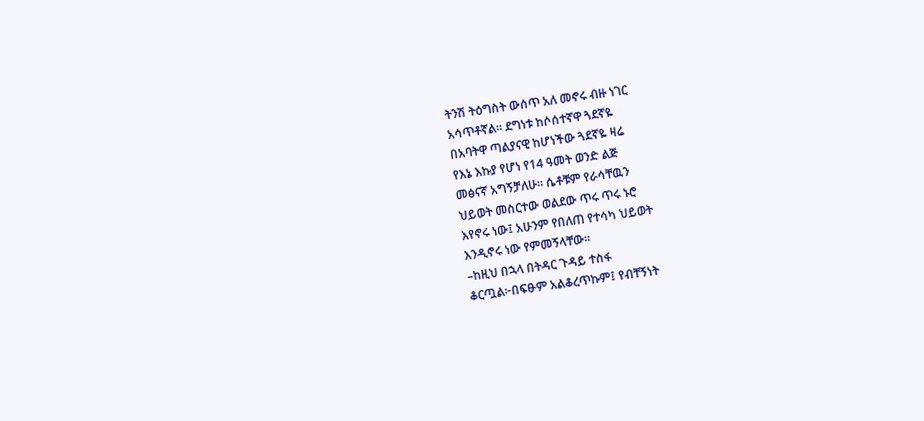ትንሽ ትዕግስት ውሰጥ አለ መኖሩ ብዙ ነገር
አሳጥቶኛል፡፡ ደግነቱ ከሶሰተኛዋ ጓደኛዬ
በአባትዋ ጣልያናዊ ከሆነችው ጓደኛዬ ዛሬ
የእኔ እኩያ የሆነ የ14 ዓመት ወንድ ልጅ
መፅናኛ አግኝቻለሁ፡፡ ሴቶቹም የራሳቸዉን
ህይወት መስርተው ወልደው ጥሩ ጥሩ ኑሮ
እየኖሩ ነው፤ አሁንም የበለጠ የተሳካ ህይወት
እንዲኖሩ ነው የምመኝላቸው፡፡
–ከዚህ በኋላ በትዳር ጉዳይ ተስፋ
ቆርጧል፦በፍፁም አልቆረጥኩም፤ የብቸኝነት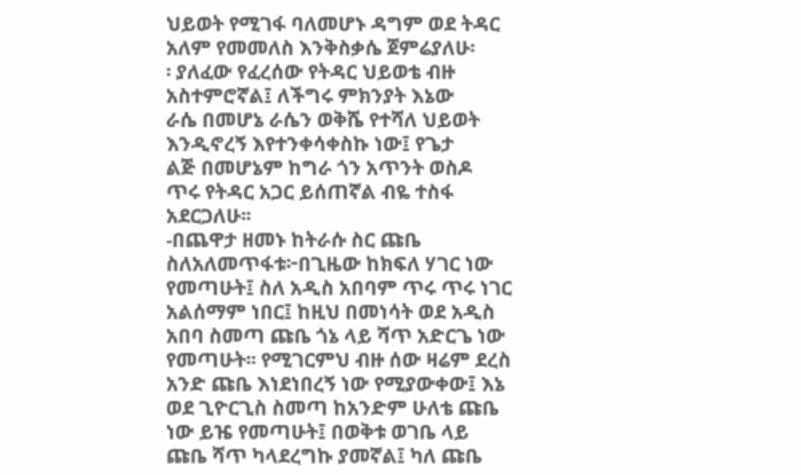ህይወት የሚገፋ ባለመሆኑ ዳግም ወደ ትዳር
አለም የመመለስ እንቅስቃሴ ጀምሬያለሁ፡
፡ ያለፈው የፈረሰው የትዳር ህይወቴ ብዙ
አስተምሮኛል፤ ለችግሩ ምክንያት እኔው
ራሴ በመሆኔ ራሴን ወቅሼ የተሻለ ህይወት
እንዲኖረኝ እየተንቀሳቀስኩ ነው፤ የጌታ
ልጅ በመሆኔም ከግራ ጎን አጥንት ወስዶ
ጥሩ የትዳር አጋር ይሰጠኛል ብዬ ተስፋ
አደርጋለሁ፡፡
-በጨዋታ ዘመኑ ከትራሱ ስር ጩቤ
ስለአለመጥፋቱ፦በጊዜው ከክፍለ ሃገር ነው
የመጣሁት፤ ስለ አዲስ አበባም ጥሩ ጥሩ ነገር
አልሰማም ነበር፤ ከዚህ በመነሳት ወደ አዲስ
አበባ ስመጣ ጩቤ ጎኔ ላይ ሻጥ አድርጌ ነው
የመጣሁት፡፡ የሚገርምህ ብዙ ሰው ዛሬም ደረስ
አንድ ጩቤ እነደነበረኝ ነው የሚያውቀው፤ እኔ
ወደ ጊዮርጊስ ስመጣ ከአንድም ሁለቴ ጩቤ
ነው ይዤ የመጣሁት፤ በወቅቱ ወገቤ ላይ
ጩቤ ሻጥ ካላደረግኩ ያመኛል፤ ካለ ጩቤ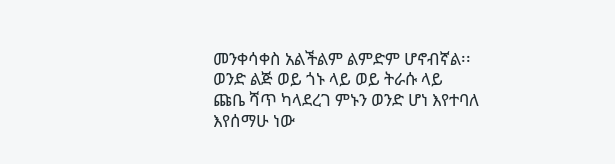መንቀሳቀስ አልችልም ልምድም ሆኖብኛል፡፡
ወንድ ልጅ ወይ ጎኑ ላይ ወይ ትራሱ ላይ
ጩቤ ሻጥ ካላደረገ ምኑን ወንድ ሆነ እየተባለ
እየሰማሁ ነው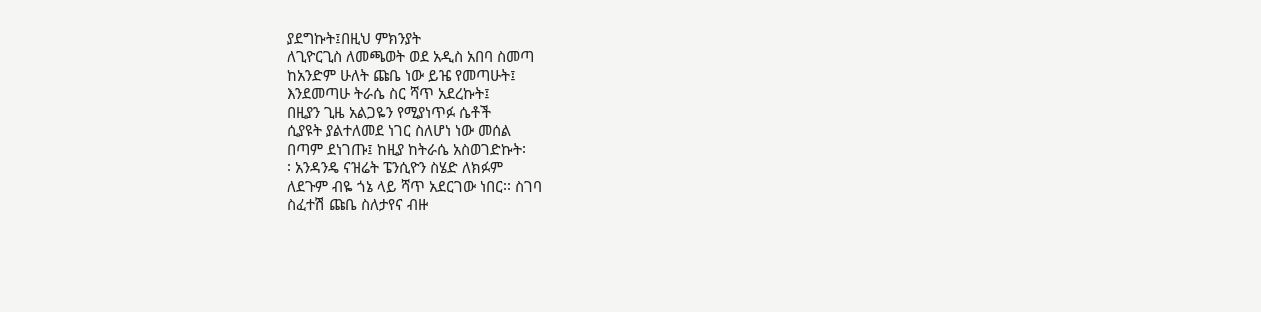ያደግኩት፤በዚህ ምክንያት
ለጊዮርጊስ ለመጫወት ወደ አዲስ አበባ ስመጣ
ከአንድም ሁለት ጩቤ ነው ይዤ የመጣሁት፤
እንደመጣሁ ትራሴ ስር ሻጥ አደረኩት፤
በዚያን ጊዜ አልጋዬን የሚያነጥፉ ሴቶች
ሲያዩት ያልተለመደ ነገር ስለሆነ ነው መሰል
በጣም ደነገጡ፤ ከዚያ ከትራሴ አስወገድኩት፡
፡ አንዳንዴ ናዝሬት ፔንሲዮን ስሄድ ለክፉም
ለደጉም ብዬ ጎኔ ላይ ሻጥ አደርገው ነበር፡፡ ስገባ
ስፈተሽ ጩቤ ስለታየና ብዙ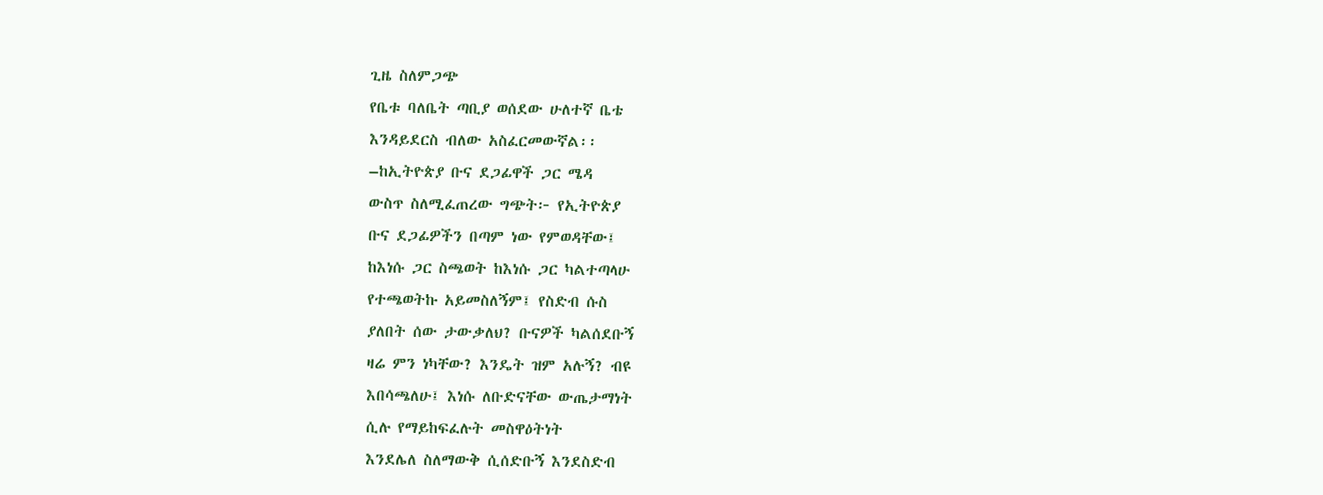ጊዜ ስለምጋጭ
የቤቱ ባለቤት ጣቢያ ወሰደው ሁለተኛ ቤቴ
እንዳይደርስ ብለው አስፈርመውኛል፡፡
–ከኢትዮጵያ ቡና ደጋፊዋች ጋር ሜዳ
ውስጥ ስለሚፈጠረው ግጭት፦ የኢትዮጵያ
ቡና ደጋፊዎችን በጣም ነው የምወዳቸው፤
ከእነሱ ጋር ስጫወት ከእነሱ ጋር ካልተጣላሁ
የተጫወትኩ አይመስለኝም፤ የስድብ ሱስ
ያለበት ሰው ታውቃለህ? ቡናዎች ካልሰደቡኝ
ዛሬ ምን ነካቸው? እንዴት ዝም አሉኝ? ብዩ
እበሳጫለሁ፤ እነሱ ለቡድናቸው ውጤታማነት
ሲሉ የማይከፍፈሉት መስዋዕትነት
እንደሌለ ስለማውቅ ሲሰድቡኝ እንደስድብ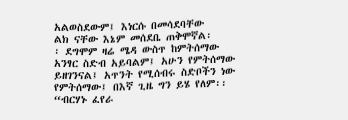አልወስደውም፤ እነርሱ በመሳደባቸው
ልክ ናቸው እኔም መሰደቤ ጠቅሞኛል፡
፡ ደግሞም ዛሬ ሜዳ ውስጥ ከምትሰማው
አንፃር ስድብ አይባልም፤ አሁን የምትሰማው
ይዘገንናል፤ አጥንት የሚሰብሩ ስድቦችን ነው
የምትሰማው፤ በእኛ ጊዜ ግን ይሄ የለም፡፡
“ብርሃኑ ፈየራ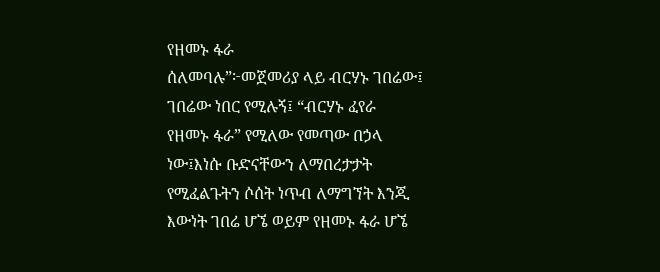የዘመኑ ፋራ
ሰለመባሉ”፦መጀመሪያ ላይ ብርሃኑ ገበሬው፤
ገበሬው ነበር የሚሉኝ፤ “ብርሃኑ ፈየራ
የዘመኑ ፋራ” የሚለው የመጣው በኃላ
ነው፤እነሱ ቡድናቸውን ለማበረታታት
የሚፈልጉትን ሶሰት ነጥብ ለማግኘት እንጂ
እውነት ገበሬ ሆኜ ወይም የዘመኑ ፋራ ሆኜ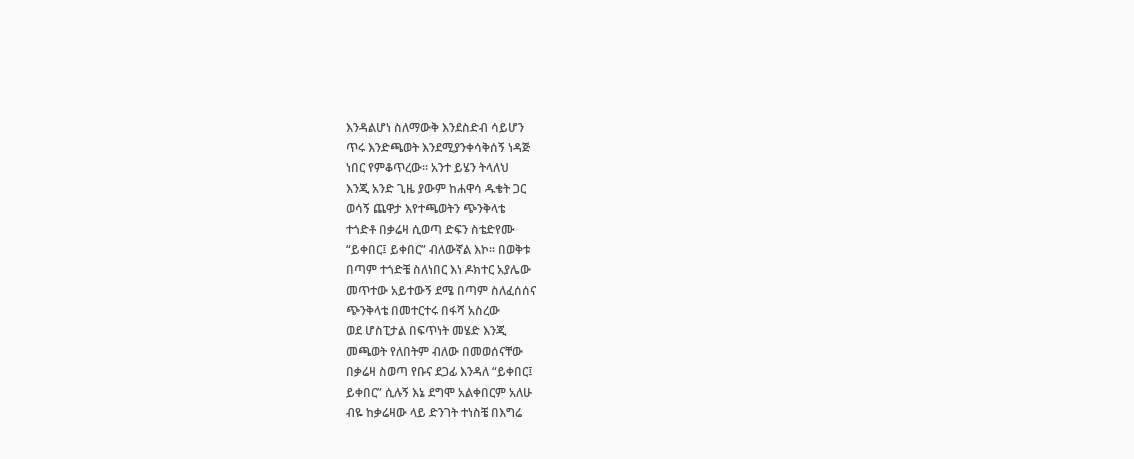እንዳልሆነ ስለማውቅ እንደስድብ ሳይሆን
ጥሩ እንድጫወት እንደሚያንቀሳቅሰኝ ነዳጅ
ነበር የምቆጥረው፡፡ አንተ ይሄን ትላለህ
እንጂ አንድ ጊዜ ያውም ከሐዋሳ ዱቄት ጋር
ወሳኝ ጨዋታ እየተጫወትን ጭንቅላቴ
ተጎድቶ በቃሬዛ ሲወጣ ድፍን ስቴድየሙ
“ይቀበር፤ ይቀበር” ብለውኛል እኮ፡፡ በወቅቱ
በጣም ተጎድቼ ስለነበር እነ ዶክተር አያሌው
መጥተው አይተውኝ ደሜ በጣም ስለፈሰሰና
ጭንቅላቴ በመተርተሩ በፋሻ አስረው
ወደ ሆስፒታል በፍጥነት መሄድ እንጂ
መጫወት የለበትም ብለው በመወሰናቸው
በቃሬዛ ስወጣ የቡና ደጋፊ እንዳለ “ይቀበር፤
ይቀበር” ሲሉኝ እኔ ደግሞ አልቀበርም አለሁ
ብዬ ከቃሬዛው ላይ ድንገት ተነስቼ በእግሬ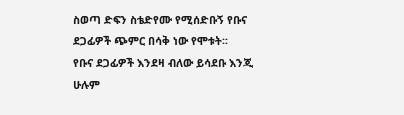ስወጣ ድፍን ስቴድየሙ የሚሰድቡኝ የቡና
ደጋፊዎች ጭምር በሳቅ ነው የሞቱት፡፡
የቡና ደጋፊዎች እንደዛ ብለው ይሳደቡ እንጂ
ሁሉም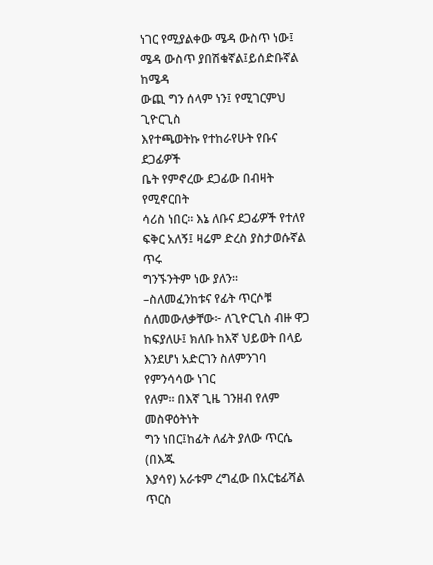ነገር የሚያልቀው ሜዳ ውስጥ ነው፤
ሜዳ ውስጥ ያበሽቁኛል፤ይሰድቡኛል ከሜዳ
ውጪ ግን ሰላም ነን፤ የሚገርምህ ጊዮርጊስ
እየተጫወትኩ የተከራየሁት የቡና ደጋፊዎች
ቤት የምኖረው ደጋፊው በብዛት የሚኖርበት
ሳሪስ ነበር፡፡ እኔ ለቡና ደጋፊዎች የተለየ
ፍቅር አለኝ፤ ዛሬም ድረስ ያስታወሱኛል ጥሩ
ግንኙንትም ነው ያለን፡፡
–ስለመፈንከቱና የፊት ጥርሶቹ
ሰለመውለቃቸው፦ ለጊዮርጊስ ብዙ ዋጋ
ከፍያለሁ፤ ክለቡ ከእኛ ህይወት በላይ
እንደሆነ አድርገን ስለምንገባ የምንሳሳው ነገር
የለም፡፡ በእኛ ጊዜ ገንዘብ የለም መስዋዕትነት
ግን ነበር፤ከፊት ለፊት ያለው ጥርሴ (በእጁ
እያሳየ) አራቱም ረግፈው በአርቴፊሻል ጥርስ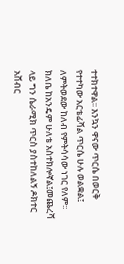ተተክተዋል፡፡ እንኳን ዋናው ጥርሴ በወርቅ
የተተካው አርቴፊሻል ጥርሴ ሁሉ ወልቋል፤
ለምትወደው ከለብ የምትሳሳው ነገር የለም፡፡
ክለቤ ከአንዴም ሁለቴ አስተክሎኛል፤መጨረሻ
ላይ ግን ሴራሚክ ጥርስ ያስተከለልኝ ዶክተር
አሸብር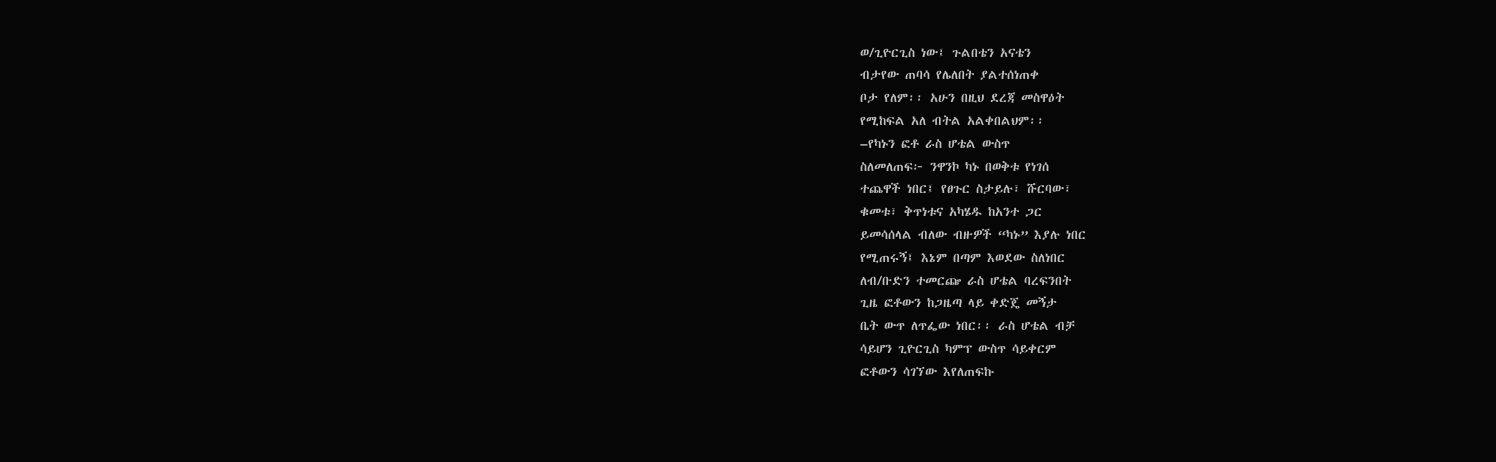ወ/ጊዮርጊስ ነው፤ ጉልበቴን አናቴን
ብታየው ጠባሳ የሌለበት ያልተሰነጠቀ
ቦታ የለም፡፡ አሁን በዚህ ደረጃ መስዋዕት
የሚከፍል አለ ብትል አልቀበልህም፡፡
–የካኑን ፎቶ ራስ ሆቴል ውስጥ
ስለመለጠፍ፦ ንዋንኮ ካኑ በወቅቱ የነገሰ
ተጨዋች ነበር፤ የፀጉር ስታይሉ፣ ሹርባው፣
ቁመቱ፣ ቅጥነቱና አካሄዱ ከአንተ ጋር
ይመሳሰላል ብለው ብዙዎች “ካኑ” እያሉ ነበር
የሚጠሩኝ፤ እኔም በጣም እወደው ስለነበር
ለብ/ቡድን ተመርጬ ራስ ሆቴል ባረፍንበት
ጊዜ ፎቶውን ከጋዜጣ ላይ ቀድጄ መኝታ
ቤት ውጥ ለጥፌው ነበር፡፡ ራስ ሆቴል ብቻ
ሳይሆን ጊዮርጊስ ካምፕ ውስጥ ሳይቀርም
ፎቶውን ሳገኘው እየለጠፍኩ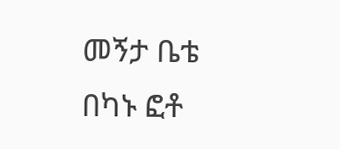መኝታ ቤቴ
በካኑ ፎቶ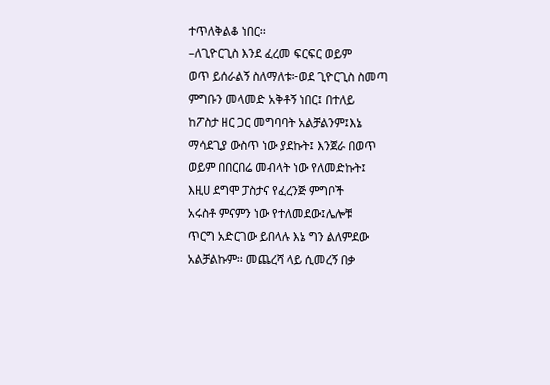ተጥለቅልቆ ነበር፡፡
–ለጊዮርጊስ እንደ ፈረመ ፍርፍር ወይም
ወጥ ይሰራልኝ ስለማለቱ፦ወደ ጊዮርጊስ ስመጣ
ምግቡን መላመድ አቅቶኝ ነበር፤ በተለይ
ከፖስታ ዘር ጋር መግባባት አልቻልንም፤እኔ
ማሳደጊያ ውስጥ ነው ያደኩት፤ እንጀራ በወጥ
ወይም በበርበሬ መብላት ነው የለመድኩት፤
እዚሀ ደግሞ ፓስታና የፈረንጅ ምግቦች
አሩስቶ ምናምን ነው የተለመደው፤ሌሎቹ
ጥርግ አድርገው ይበላሉ እኔ ግን ልለምደው
አልቻልኩም፡፡ መጨረሻ ላይ ሲመረኝ በቃ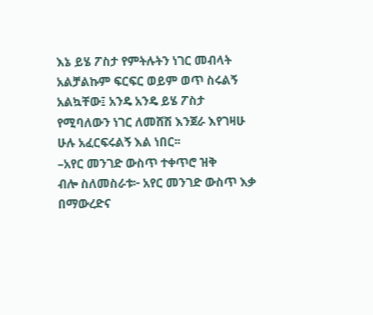እኔ ይሄ ፖስታ የምትሉትን ነገር መብላት
አልቻልኩም ፍርፍር ወይም ወጥ ስሩልኝ
አልኳቸው፤ አንዴ አንዴ ይሄ ፖስታ
የሚባለውን ነገር ለመሸሽ እንጀራ እየገዛሁ
ሁሉ አፈርፍሩልኝ እል ነበር፡፡
–አየር መንገድ ውስጥ ተቀጥሮ ዝቅ
ብሎ ስለመስራቱ፦ አየር መንገድ ውስጥ እቃ
በማውረድና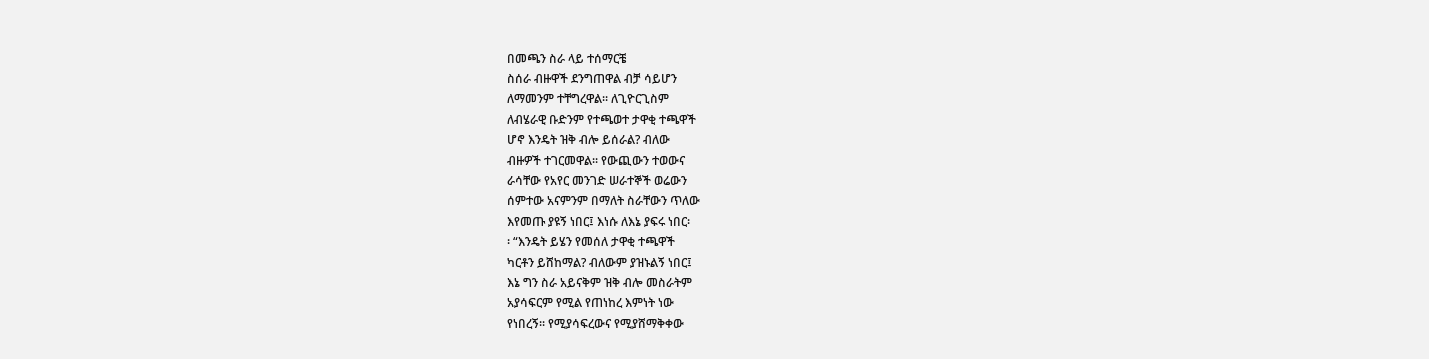በመጫን ስራ ላይ ተሰማርቼ
ስሰራ ብዙዋች ደንግጠዋል ብቻ ሳይሆን
ለማመንም ተቸግረዋል፡፡ ለጊዮርጊስም
ለብሄራዊ ቡድንም የተጫወተ ታዋቂ ተጫዋች
ሆኖ እንዴት ዝቅ ብሎ ይሰራል? ብለው
ብዙዎች ተገርመዋል፡፡ የውጪውን ተወውና
ራሳቸው የአየር መንገድ ሠራተኞች ወሬውን
ሰምተው አናምንም በማለት ስራቸውን ጥለው
እየመጡ ያዩኝ ነበር፤ እነሱ ለእኔ ያፍሩ ነበር፡
፡ “እንዴት ይሄን የመሰለ ታዋቂ ተጫዋች
ካርቶን ይሸከማል? ብለውም ያዝኑልኝ ነበር፤
እኔ ግን ስራ አይናቅም ዝቅ ብሎ መስራትም
አያሳፍርም የሚል የጠነከረ እምነት ነው
የነበረኝ፡፡ የሚያሳፍረውና የሚያሸማቅቀው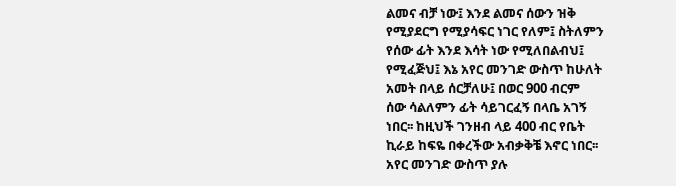ልመና ብቻ ነው፤ እንደ ልመና ሰውን ዝቅ
የሚያደርግ የሚያሳፍር ነገር የለም፤ ስትለምን
የሰው ፊት እንደ እሳት ነው የሚለበልብህ፤
የሚፈጅህ፤ እኔ አየር መንገድ ውስጥ ከሁለት
አመት በላይ ሰርቻለሁ፤ በወር 900 ብርም
ሰው ሳልለምን ፊት ሳይገርፈኝ በላቤ አገኝ
ነበር፡፡ ከዚህች ገንዘብ ላይ 400 ብር የቤት
ኪራይ ከፍዬ በቀረችው አብቃቅቼ እኖር ነበር፡፡
አየር መንገድ ውስጥ ያሉ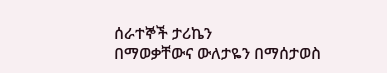ሰራተኞች ታሪኬን
በማወቃቸውና ውለታዬን በማሰታወስ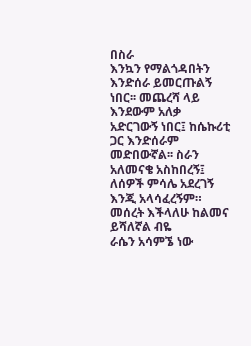በስራ
እንኳን የማልጎዳበትን እንድሰራ ይመርጡልኝ
ነበር፡፡ መጨረሻ ላይ እንደውም አለቃ
አድርገውኝ ነበር፤ ከሴኩሪቲ ጋር እንድሰራም
መድበውኛል፡፡ ስራን አለመናቄ አስከበረኝ፤
ለሰዎች ምሳሌ አደረገኝ እንጂ አላሳፈረኝም።
መሰረት እችላለሁ ከልመና ይሻለኛል ብዬ
ራሴን አሳምኜ ነው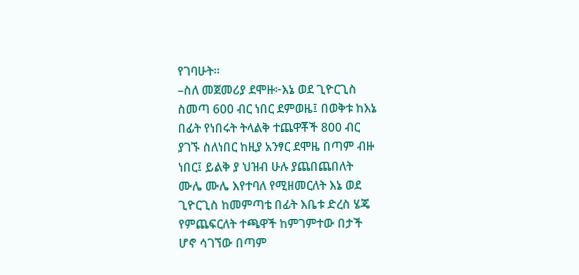የገባሁት፡፡
–ስለ መጀመሪያ ደሞዙ፦እኔ ወደ ጊዮርጊስ
ስመጣ 600 ብር ነበር ደምወዜ፤ በወቅቱ ከእኔ
በፊት የነበሩት ትላልቅ ተጨዋቾች 800 ብር
ያገኙ ስለነበር ከዚያ አንፃር ደሞዜ በጣም ብዙ
ነበር፤ ይልቅ ያ ህዝብ ሁሉ ያጨበጨበለት
ሙሌ ሙሌ እየተባለ የሚዘመርለት እኔ ወደ
ጊዮርጊስ ከመምጣቴ በፊት እቤቱ ድረስ ሄጄ
የምጨፍርለት ተጫዋች ከምገምተው በታች
ሆኖ ሳገኘው በጣም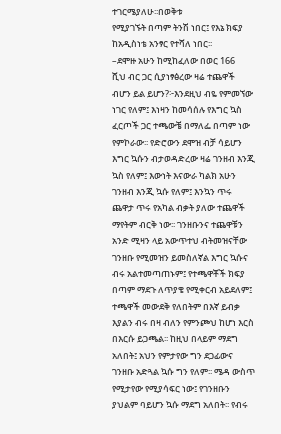ተገርሜያለሁ፡፡በወቅቱ
የሚያገኙት በጣም ትንሽ ነበር፤ የእኔ ክፍያ
ከአዲስነቴ አንፃር የተሻለ ነበር፡፡
–ደሞዙ አሁን ከሚከፈለው በወር 166
ሺህ ብር ጋር ሲያነፃፅረው ዛሬ ተጨዋች
ብሆን ይል ይሆን?፦እንደዚህ ብዬ የምመኘው
ነገር የለም፤ እነዛን ከመሳሰሉ የእግር ኳስ
ፈርጦች ጋር ተጫውቼ በማለፌ በጣም ነው
የምኮራው፡፡ የድሮውን ደሞዝ ብቻ ሳይሆን
እግር ኳሱን ብታወዳድረው ዛሬ ገንዘብ እንጂ
ኳስ የለም፤ እውነት እናውራ ካልክ አሁን
ገንዘብ እንጂ ኳሱ የለም፤ እንኳን ጥሩ
ጨዋታ ጥሩ የአካል ብቃት ያለው ተጨዋች
ማየትም ብርቅ ነው፡፡ ገንዘቡንና ተጨዋቹን
አንድ ሚዛን ላይ አውጥተህ ብትመዝናቸው
ገንዘቡ የሚመዝን ይመስለኛል እግር ኳሱና
ብሩ አልተመጣጠኑም፤ የተጫዋቾች ክፍያ
በጣም ማደጉ ለጥያቄ የሚቀርብ አይደለም፤
ተጫዋች መውደቅ የለበትም በእኛ ይብቃ
እያልን ብሩ በዛ ብለን የምንጮህ ከሆነ እርስ
በእርሱ ይጋጫል፡፡ ከዚህ በላይም ማደግ
አለበት፤ አህን የምታየው ግን ደጋፊውና
ገንዘቡ አድጓል ኳሱ ግን የለም፡፡ ሜዳ ውስጥ
የሚታየው የሚያሳፍር ነው፤ የገንዘቡን
ያህልም ባይሆን ኳሱ ማደግ አለበት፡፡ የብሩ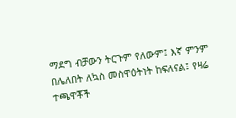ማደግ ብቻውን ትርጉም የለውም፤ እኛ ምንም
በሌለበት ለኳስ መስዋዕትነት ከፍለናል፤ የዛሬ
ተጫዋቾች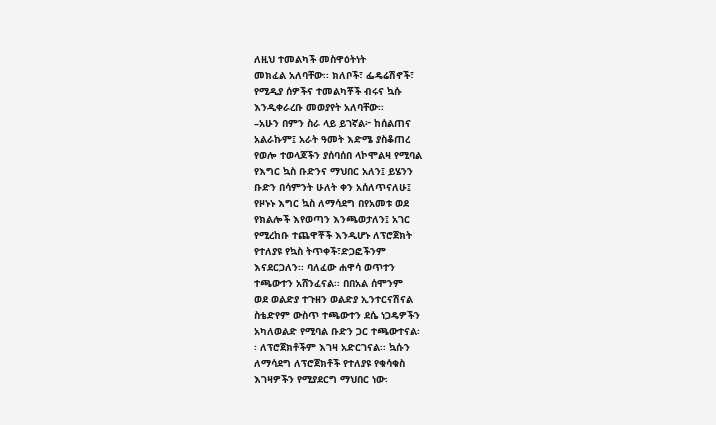ለዚህ ተመልካች መስዋዕትነት
መክፈል አለባቸው፡፡ ክለቦች፣ ፌዴሬሽኖች፣
የሚዲያ ሰዎችና ተመልካቾች ብሩና ኳሱ
እንዲቀራረቡ መወያየት አለባቸው፡፡
–አሁን በምን ስራ ላይ ይገኛል፦ ከሰልጠና
አልራኩም፤ አራት ዓመት እድሜ ያስቆጠረ
የወሎ ተወላጆችን ያሰባሰበ ላኮሞልዛ የሚባል
የእግር ኳስ ቡድንና ማህበር አለን፤ ይሄንን
ቡድን በሳምንት ሁለት ቀን አሰለጥናለሁ፤
የዞኑኑ እግር ኳስ ለማሳደግ በየአመቱ ወደ
የክልሎች እየወጣን እንጫወታለን፤ አገር
የሚረከቡ ተጨዋቾች እንዲሆኑ ለፕሮጀክት
የተለያዩ የኳስ ትጥቀች፣ድጋፎችንም
እናደርጋለን፡፡ ባለፈው ሐዋሳ ወጥተን
ተጫውተን አሸንፈናል፡፡ በበአል ሰሞንም
ወደ ወልድያ ተጉዘን ወልድያ ኢንተርናሽናል
ስቴድየም ውስጥ ተጫውተን ደሴ ነጋዴዎችን
አካለወልድ የሚባል ቡድን ጋር ተጫውተናል፡
፡ ለፕሮጀክቶችም እገዛ አድርገናል፡፡ ኳሱን
ለማሳደግ ለፕሮጀክቶች የተለያዩ የቁሳቁስ
እገዛዎችን የሚያደርግ ማህበር ነው፡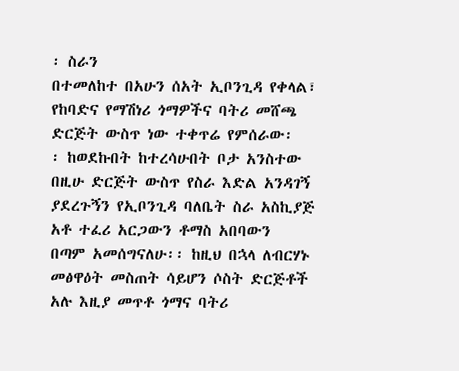፡ ስራን
በተመለከተ በአሁን ሰአት ኢቦንጊዳ የቀላል፣
የከባድና የማሽነሪ ጎማዎችና ባትሪ መሸጫ
ድርጅት ውስጥ ነው ተቀጥሬ የምሰራው፡
፡ ከወደኩበት ከተረሳሁበት ቦታ አንስተው
በዚሁ ድርጅት ውስጥ የስራ እድል አንዳገኝ
ያደረጉኝን የኢቦንጊዳ ባለቤት ስራ አስኪያጅ
አቶ ተፈሪ አርጋውን ቶማስ አበባውን
በጣም አመሰግናለሁ፡፡ ከዚህ በኋላ ለብርሃኑ
መፅዋዕት መስጠት ሳይሆን ሶስት ድርጅቶች
አሉ እዚያ መጥቶ ጎማና ባትሪ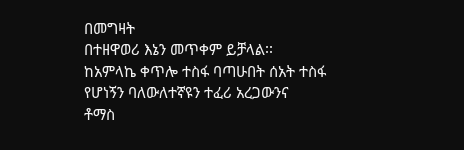በመግዛት
በተዘዋወሪ እኔን መጥቀም ይቻላል፡፡
ከአምላኬ ቀጥሎ ተስፋ ባጣሁበት ሰአት ተስፋ
የሆነኝን ባለውለተኛዩን ተፈሪ አረጋውንና
ቶማስ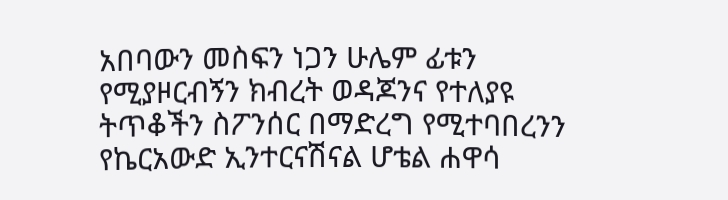አበባውን መስፍን ነጋን ሁሌም ፊቱን
የሚያዞርብኝን ክብረት ወዳጆንና የተለያዩ
ትጥቆችን ስፖንሰር በማድረግ የሚተባበረንን
የኬርአውድ ኢንተርናሽናል ሆቴል ሐዋሳ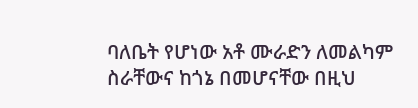ባለቤት የሆነው አቶ ሙራድን ለመልካም
ስራቸውና ከጎኔ በመሆናቸው በዚህ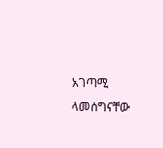አገጣሚ
ላመሰግናቸው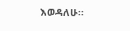እወዳለሁ፡፡